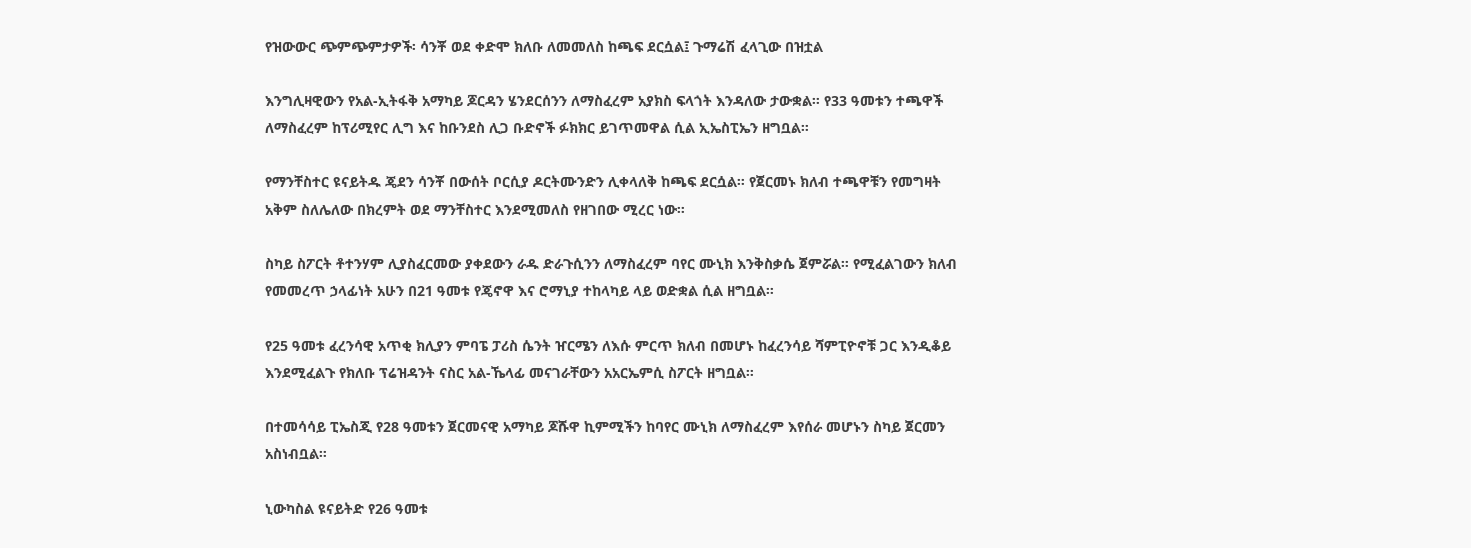የዝውውር ጭምጭምታዎች፡ ሳንቾ ወደ ቀድሞ ክለቡ ለመመለስ ከጫፍ ደርሷል፤ ጉማሬሽ ፈላጊው በዝቷል

እንግሊዛዊውን የአል-ኢትፋቅ አማካይ ጆርዳን ሄንደርሰንን ለማስፈረም አያክስ ፍላጎት እንዳለው ታውቋል። የ33 ዓመቱን ተጫዋች ለማስፈረም ከፕሪሚየር ሊግ እና ከቡንደስ ሊጋ ቡድኖች ፉክክር ይገጥመዋል ሲል ኢኤስፒኤን ዘግቧል።

የማንቸስተር ዩናይትዱ ጄደን ሳንቾ በውሰት ቦርሲያ ዶርትሙንድን ሊቀላለቅ ከጫፍ ደርሷል። የጀርመኑ ክለብ ተጫዋቹን የመግዛት አቅም ስለሌለው በክረምት ወደ ማንቸስተር እንደሚመለስ የዘገበው ሚረር ነው።

ስካይ ስፖርት ቶተንሃም ሊያስፈርመው ያቀደውን ራዱ ድራጉሲንን ለማስፈረም ባየር ሙኒክ እንቅስቃሴ ጀምሯል። የሚፈልገውን ክለብ የመመረጥ ኃላፊነት አሁን በ21 ዓመቱ የጄኖዋ እና ሮማኒያ ተከላካይ ላይ ወድቋል ሲል ዘግቧል።

የ25 ዓመቱ ፈረንሳዊ አጥቂ ክሊያን ምባፔ ፓሪስ ሴንት ዠርሜን ለእሱ ምርጥ ክለብ በመሆኑ ከፈረንሳይ ሻምፒዮኖቹ ጋር እንዲቆይ እንደሚፈልጉ የክለቡ ፕሬዝዳንት ናስር አል-ኼላፊ መናገራቸውን አአርኤምሲ ስፖርት ዘግቧል።

በተመሳሳይ ፒኤስጂ የ28 ዓመቱን ጀርመናዊ አማካይ ጆሹዋ ኪምሚችን ከባየር ሙኒክ ለማስፈረም እየሰራ መሆኑን ስካይ ጀርመን አስነብቧል።

ኒውካስል ዩናይትድ የ26 ዓመቱ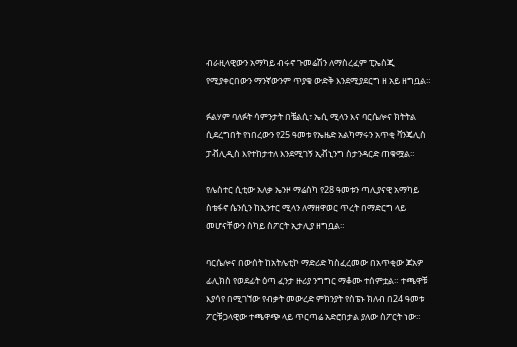ብራዚላዊውን አማካይ ብሩኖ ጉመሬሽን ለማስረፈም ፒኤስጂ የሚያቀርበውን ማንኛውንም ጥያቄ ውድቅ እንደሚያደርግ ዘ አይ ዘግቧል።

ፉልሃም ባለፉት ሳምንታት በቼልሲ፣ ኤሲ ሚላን እና ባርሴሎና ክትትል ሲደረግበት የነበረውን የ25 ዓመቱ የኤዜድ አልካማሩን አጥቂ ቫንጄሊስ ፓቭሊዲስ እየተከታተለ እንደሚገኝ ኢቭኒንግ ስታንዳርድ ጠቁሟል።

የሌስተር ሲቲው አለቃ ኤንዞ ማሬስካ የ28 ዓመቱን ጣሊያናዊ አማካይ ስቴፋኖ ሴንሲን ከኢንተር ሚላን ለማዘዋወር ጥረት በማድርግ ላይ መሆናቸውን ስካይ ስፖርት ኢታሊያ ዘግቧል።

ባርሴሎና በውሰት ከአትሌቲኮ ማድሪድ ካስፈረመው በአጥቂው ጆአዎ ፊሊክስ የወደፊት ዕጣ ፈንታ ዙሪያ ንግግር ማቆሙ ተሰምቷል። ተጫዋቹ እያሳየ በሚገኘው የብቃት መውረድ ምክንያት የስፔኑ ክለብ በ24 ዓመቱ ፖርቹጋላዊው ተጫዋጭ ላይ ጥርጣሬ አድሮበታል ያለው ስፖርት ነው።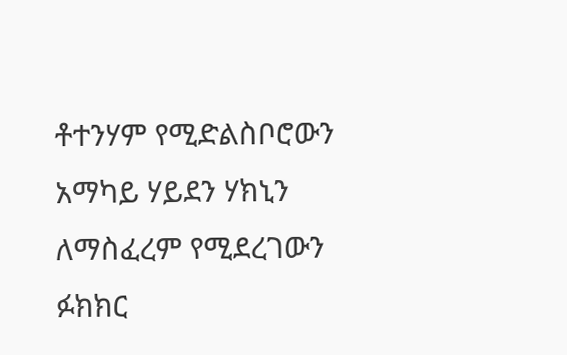ቶተንሃም የሚድልስቦሮውን አማካይ ሃይደን ሃክኒን ለማስፈረም የሚደረገውን ፉክክር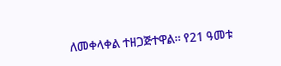ለመቀላቀል ተዘጋጅተዋል። የ21 ዓመቱ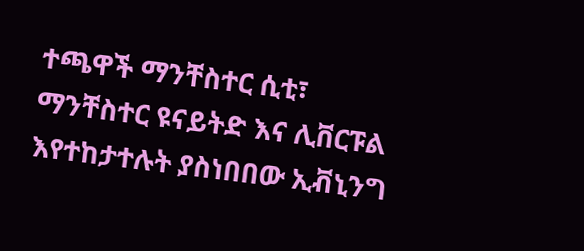ተጫዋች ማንቸስተር ሲቲ፣ ማንቸስተር ዩናይትድ እና ሊቨርፑል እየተከታተሉት ያስነበበው ኢቭኒንግ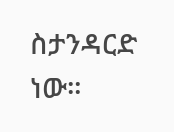ስታንዳርድ ነው።